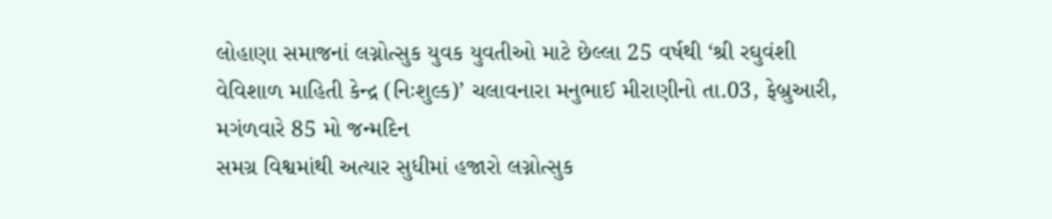લોહાણા સમાજનાં લગ્નોત્સુક યુવક યુવતીઓ માટે છેલ્લા 25 વર્ષથી ‘શ્રી રઘુવંશી વેવિશાળ માહિતી કેન્દ્ર (નિઃશુલ્ક)’ ચલાવનારા મનુભાઈ મીરાણીનો તા.03, ફેબ્રુઆરી, મગંળવારે 85 મો જન્મદિન
સમગ્ર વિશ્વમાંથી અત્યાર સુધીમાં હજારો લગ્નોત્સુક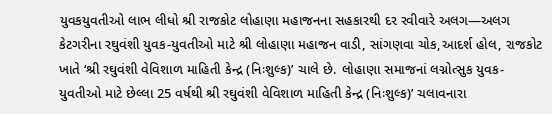યુવકયુવતીઓ લાભ લીધો શ્રી રાજકોટ લોહાણા મહાજનના સહકારથી દર રવીવારે અલગ—અલગ કેટગરીના રઘુવંશી યુવક-યુવતીઓ માટે શ્રી લોહાણા મહાજન વાડી, સાંગણવા ચોક,આદર્શ હોલ, રાજકોટ ખાતે ‘શ્રી રઘુવંશી વેવિશાળ માહિતી કેન્દ્ર (નિઃશુલ્ક)’ ચાલે છે. લોહાણા સમાજનાં લગ્નોત્સુક યુવક-યુવતીઓ માટે છેલ્લા 25 વર્ષથી શ્રી રઘુવંશી વેવિશાળ માહિતી કેન્દ્ર (નિઃશુલ્ક)’ ચલાવનારા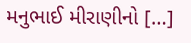મનુભાઈ મીરાણીનો […]